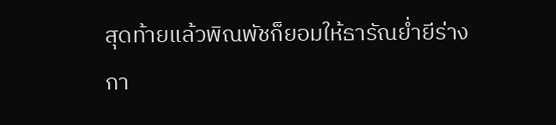สุดท้ายแล้วพิณพัชก็ยอมให้ธารัณย่ำยีร่างกา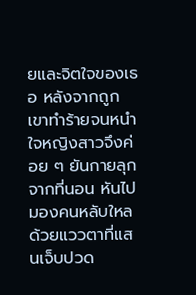ยและจิตใจของเธอ หลังจากถูกเขาทำร้ายจนหนำใจหญิงสาวจึงค่อย ๆ ยันกายลุกจากที่นอน หันไปมองคนหลับใหลด้วยแววตาที่แสนเจ็บปวด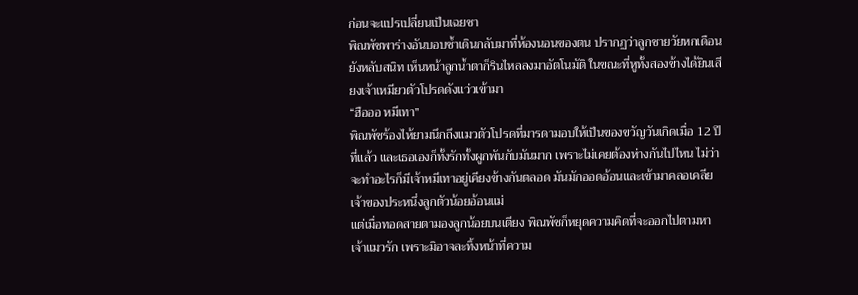ก่อนจะแปรเปลี่ยนเป็นเฉยชา
พิณพัชพาร่างอันบอบช้ำเดินกลับมาที่ห้องนอนของตน ปรากฏว่าลูกชายวัยหกเดือนยังหลับสนิท เห็นหน้าลูกน้ำตาก็รินไหลลงมาอัตโนมัติ ในขณะที่หูทั้งสองข้างได้ยินเสียงเจ้าเหมียวตัวโปรดดังแว่วเข้ามา
“ฮือออ หมีเทา”
พิณพัชร้องไห้ยามนึกถึงแมวตัวโปรดที่มารดามอบให้เป็นของขวัญวันเกิดเมื่อ 12 ปีที่แล้ว และเธอเองก็ทั้งรักทั้งผูกพันกับมันมาก เพราะไม่เคยต้องห่างกันไปไหน ไม่ว่าจะทำอะไรก็มีเจ้าหมีเทาอยู่เคียงข้างกันตลอด มันมักออดอ้อนและเข้ามาคลอเคลียเจ้าของประหนึ่งลูกตัวน้อยอ้อนแม่
แต่เมื่อทอดสายตามองลูกน้อยบนเตียง พิณพัชก็หยุดความคิดที่จะออกไปตามหาเจ้าแมวรัก เพราะมิอาจละทิ้งหน้าที่ความ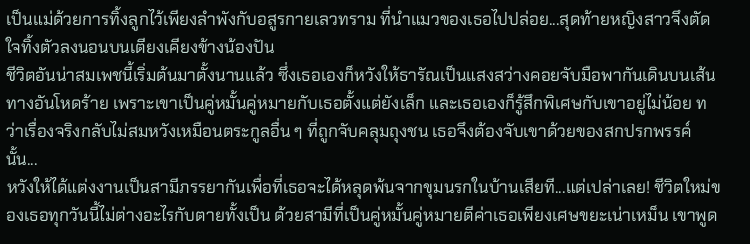เป็นแม่ด้วยการทิ้งลูกไว้เพียงลำพังกับอสูรกายเลวทราม ที่นำแมวของเธอไปปล่อย...สุดท้ายหญิงสาวจึงตัดใจทิ้งตัวลงนอนบนเตียงเคียงข้างน้องปัน
ชีวิตอันน่าสมเพชนี้เริ่มต้นมาตั้งนานแล้ว ซึ่งเธอเองก็หวังให้ธารัณเป็นแสงสว่างคอยจับมือพากันเดินบนเส้นทางอันโหดร้าย เพราะเขาเป็นคู่หมั้นคู่หมายกับเธอตั้งแต่ยังเล็ก และเธอเองก็รู้สึกพิเศษกับเขาอยู่ไม่น้อย ทว่าเรื่องจริงกลับไม่สมหวังเหมือนตระกูลอื่น ๆ ที่ถูกจับคลุมถุงชน เธอจึงต้องจับเขาด้วยของสกปรกพรรค์นั้น...
หวังให้ได้แต่งงานเป็นสามีภรรยากันเพื่อที่เธอจะได้หลุดพ้นจากขุมนรกในบ้านเสียที...แต่เปล่าเลย! ชีวิตใหม่ของเธอทุกวันนี้ไม่ต่างอะไรกับตายทั้งเป็น ด้วยสามีที่เป็นคู่หมั้นคู่หมายตีค่าเธอเพียงเศษขยะเน่าเหม็น เขาพูด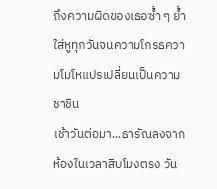ถึงความผิดของเธอซ้ำ ๆ ย้ำใส่หูทุกวันจนความโกรธความโมโหแปรเปลี่ยนเป็นความชาชิน
เช้าวันต่อมา...ธารัณลงจากห้องในเวลาสิบโมงตรง วัน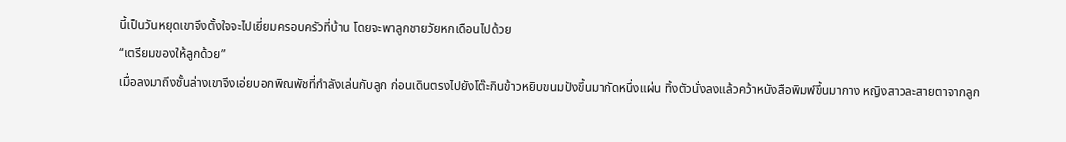นี้เป็นวันหยุดเขาจึงตั้งใจจะไปเยี่ยมครอบครัวที่บ้าน โดยจะพาลูกชายวัยหกเดือนไปด้วย
“เตรียมของให้ลูกด้วย”
เมื่อลงมาถึงชั้นล่างเขาจึงเอ่ยบอกพิณพัชที่กำลังเล่นกับลูก ก่อนเดินตรงไปยังโต๊ะกินข้าวหยิบขนมปังขึ้นมากัดหนึ่งแผ่น ทิ้งตัวนั่งลงแล้วคว้าหนังสือพิมพ์ขึ้นมากาง หญิงสาวละสายตาจากลูก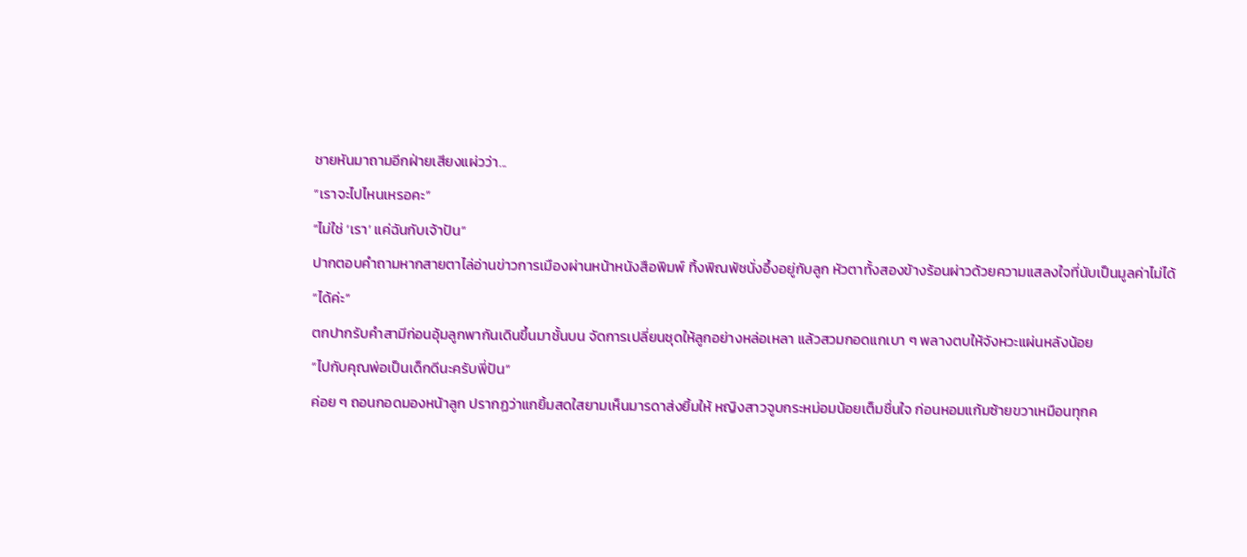ชายหันมาถามอีกฝ่ายเสียงแผ่วว่า...
“เราจะไปไหนเหรอคะ”
“ไม่ใช่ ‘เรา’ แค่ฉันกับเจ้าปัน”
ปากตอบคำถามหากสายตาไล่อ่านข่าวการเมืองผ่านหน้าหนังสือพิมพ์ ทิ้งพิณพัชนั่งอึ้งอยู่กับลูก หัวตาทั้งสองข้างร้อนผ่าวด้วยความแสลงใจที่นับเป็นมูลค่าไม่ได้
“ได้ค่ะ”
ตกปากรับคำสามีก่อนอุ้มลูกพากันเดินขึ้นมาชั้นบน จัดการเปลี่ยนชุดให้ลูกอย่างหล่อเหลา แล้วสวมกอดแกเบา ๆ พลางตบให้จังหวะแผ่นหลังน้อย
“ไปกับคุณพ่อเป็นเด็กดีนะครับพี่ปัน”
ค่อย ๆ ถอนกอดมองหน้าลูก ปรากฏว่าแกยิ้มสดใสยามเห็นมารดาส่งยิ้มให้ หญิงสาวจูบกระหม่อมน้อยเต็มชื่นใจ ก่อนหอมแก้มซ้ายขวาเหมือนทุกค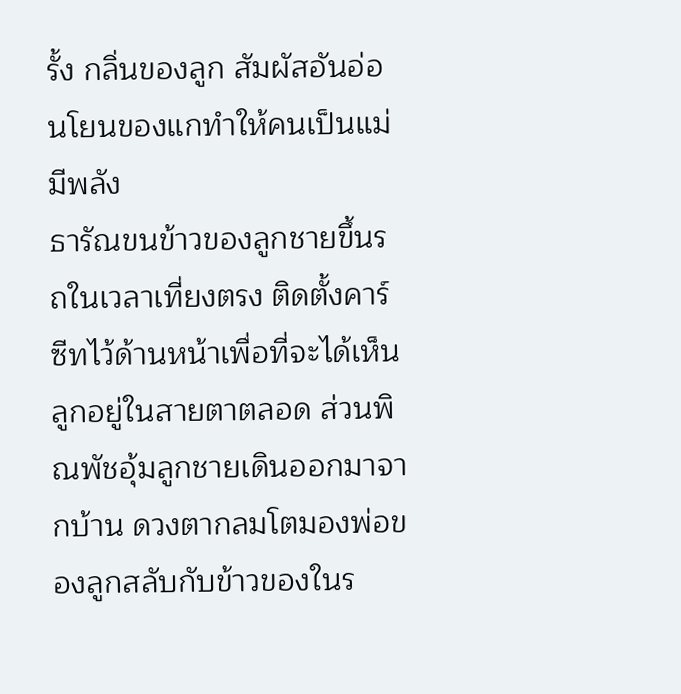รั้ง กลิ่นของลูก สัมผัสอันอ่อนโยนของแกทำให้คนเป็นแม่มีพลัง
ธารัณขนข้าวของลูกชายขึ้นรถในเวลาเที่ยงตรง ติดตั้งคาร์ซีทไว้ด้านหน้าเพื่อที่จะได้เห็นลูกอยู่ในสายตาตลอด ส่วนพิณพัชอุ้มลูกชายเดินออกมาจากบ้าน ดวงตากลมโตมองพ่อของลูกสลับกับข้าวของในร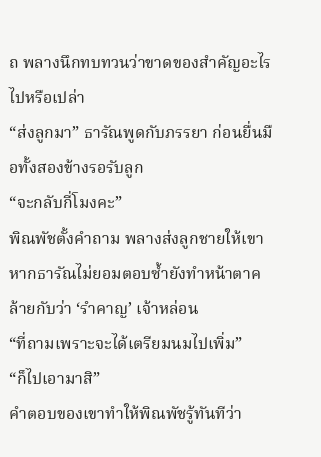ถ พลางนึกทบทวนว่าขาดของสำคัญอะไรไปหรือเปล่า
“ส่งลูกมา” ธารัณพูดกับภรรยา ก่อนยื่นมือทั้งสองข้างรอรับลูก
“จะกลับกี่โมงคะ”
พิณพัชตั้งคำถาม พลางส่งลูกชายให้เขา หากธารัณไม่ยอมตอบซ้ำยังทำหน้าตาคล้ายกับว่า ‘รำคาญ’ เจ้าหล่อน
“ที่ถามเพราะจะได้เตรียมนมไปเพิ่ม”
“ก็ไปเอามาสิ”
คำตอบของเขาทำให้พิณพัชรู้ทันทีว่า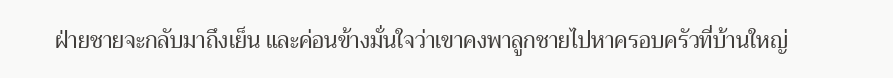ฝ่ายชายจะกลับมาถึงเย็น และค่อนข้างมั่นใจว่าเขาคงพาลูกชายไปหาครอบครัวที่บ้านใหญ่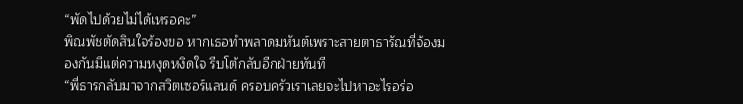“พัดไปด้วยไม่ได้เหรอคะ”
พิณพัชตัดสินใจร้องขอ หากเธอทำพลาดมหันต์เพราะสายตาธารัณที่จ้องมองกันมีแต่ความหงุดหงิดใจ รีบโต้กลับอีกฝ่ายทันที
“พี่ธารกลับมาจากสวิตเซอร์แลนด์ ครอบครัวเราเลยจะไปหาอะไรอร่อ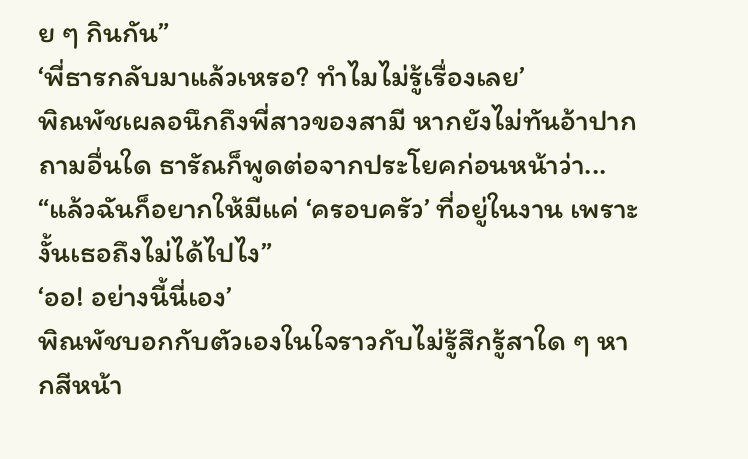ย ๆ กินกัน”
‘พี่ธารกลับมาแล้วเหรอ? ทำไมไม่รู้เรื่องเลย’
พิณพัชเผลอนึกถึงพี่สาวของสามี หากยังไม่ทันอ้าปากถามอื่นใด ธารัณก็พูดต่อจากประโยคก่อนหน้าว่า...
“แล้วฉันก็อยากให้มีแค่ ‘ครอบครัว’ ที่อยู่ในงาน เพราะงั้นเธอถึงไม่ได้ไปไง”
‘ออ! อย่างนี้นี่เอง’
พิณพัชบอกกับตัวเองในใจราวกับไม่รู้สึกรู้สาใด ๆ หากสีหน้า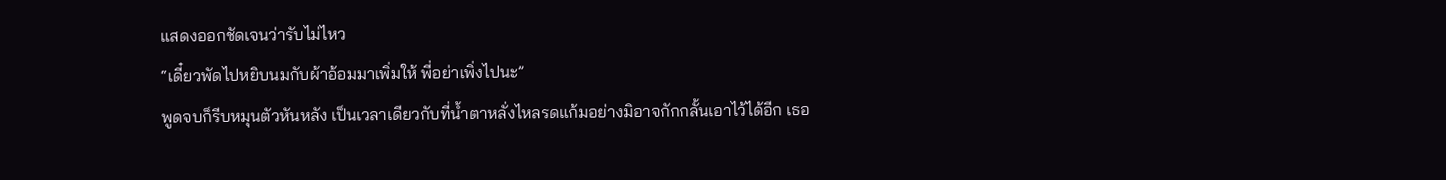แสดงออกชัดเจนว่ารับไม่ไหว
“เดี๋ยวพัดไปหยิบนมกับผ้าอ้อมมาเพิ่มให้ พี่อย่าเพิ่งไปนะ”
พูดจบก็รีบหมุนตัวหันหลัง เป็นเวลาเดียวกับที่น้ำตาหลั่งไหลรดแก้มอย่างมิอาจกักกลั้นเอาไว้ได้อีก เธอ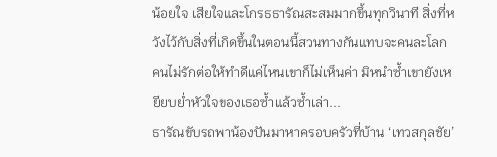น้อยใจ เสียใจและโกรธธารัณสะสมมากขึ้นทุกวินาที สิ่งที่หวังไว้กับสิ่งที่เกิดขึ้นในตอนนี้สวนทางกันแทบจะคนละโลก คนไม่รักต่อให้ทำดีแค่ไหนเขาก็ไม่เห็นค่า มิหนำซ้ำเขายังเหยียบย่ำหัวใจของเธอซ้ำแล้วซ้ำเล่า...
ธารัณขับรถพาน้องปันมาหาครอบครัวที่บ้าน ‘เทวสกุลชัย’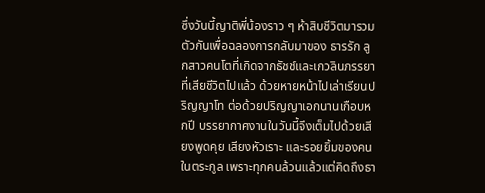ซึ่งวันนี้ญาติพี่น้องราว ๆ ห้าสิบชีวิตมารวมตัวกันเพื่อฉลองการกลับมาของ ธารรัก ลูกสาวคนโตที่เกิดจากธัชช์และเกวลินภรรยาที่เสียชีวิตไปแล้ว ด้วยหายหน้าไปเล่าเรียนปริญญาโท ต่อด้วยปริญญาเอกนานเกือบหกปี บรรยากาศงานในวันนี้จึงเต็มไปด้วยเสียงพูดคุย เสียงหัวเราะ และรอยยิ้มของคนในตระกูล เพราะทุกคนล้วนแล้วแต่คิดถึงธา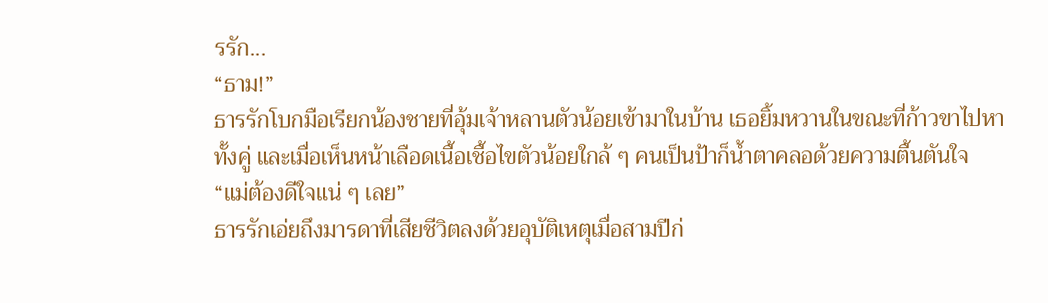รรัก...
“ธาม!”
ธารรักโบกมือเรียกน้องชายที่อุ้มเจ้าหลานตัวน้อยเข้ามาในบ้าน เธอยิ้มหวานในขณะที่ก้าวขาไปหาทั้งคู่ และเมื่อเห็นหน้าเลือดเนื้อเชื้อไขตัวน้อยใกล้ ๆ คนเป็นป้าก็น้ำตาคลอด้วยความตื้นตันใจ
“แม่ต้องดีใจแน่ ๆ เลย”
ธารรักเอ่ยถึงมารดาที่เสียชีวิตลงด้วยอุบัติเหตุเมื่อสามปีก่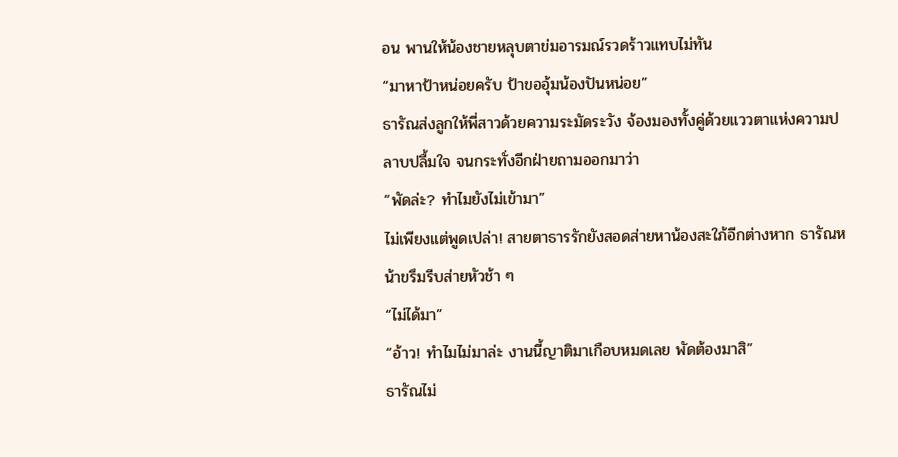อน พานให้น้องชายหลุบตาข่มอารมณ์รวดร้าวแทบไม่ทัน
“มาหาป้าหน่อยครับ ป้าขออุ้มน้องปันหน่อย”
ธารัณส่งลูกให้พี่สาวด้วยความระมัดระวัง จ้องมองทั้งคู่ด้วยแววตาแห่งความปลาบปลื้มใจ จนกระทั่งอีกฝ่ายถามออกมาว่า
“พัดล่ะ? ทำไมยังไม่เข้ามา”
ไม่เพียงแต่พูดเปล่า! สายตาธารรักยังสอดส่ายหาน้องสะใภ้อีกต่างหาก ธารัณหน้าขรึมรีบส่ายหัวช้า ๆ
“ไม่ได้มา”
“อ้าว! ทำไมไม่มาล่ะ งานนี้ญาติมาเกือบหมดเลย พัดต้องมาสิ”
ธารัณไม่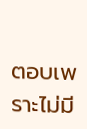ตอบเพราะไม่มี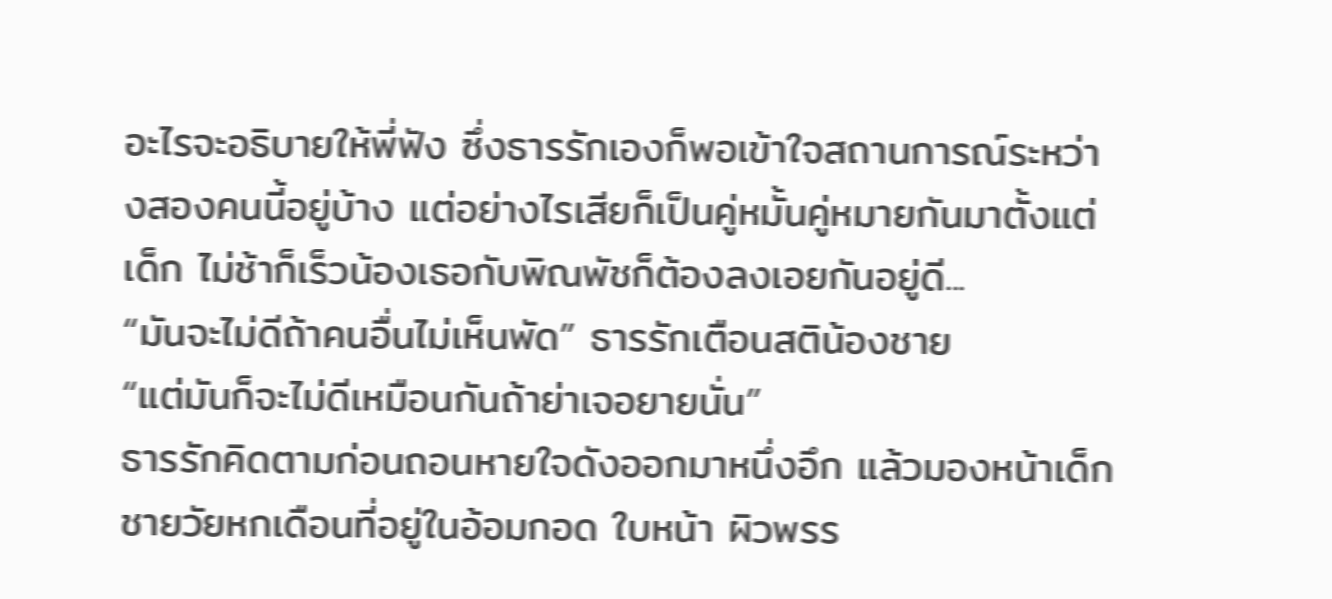อะไรจะอธิบายให้พี่ฟัง ซึ่งธารรักเองก็พอเข้าใจสถานการณ์ระหว่างสองคนนี้อยู่บ้าง แต่อย่างไรเสียก็เป็นคู่หมั้นคู่หมายกันมาตั้งแต่เด็ก ไม่ช้าก็เร็วน้องเธอกับพิณพัชก็ต้องลงเอยกันอยู่ดี...
“มันจะไม่ดีถ้าคนอื่นไม่เห็นพัด” ธารรักเตือนสติน้องชาย
“แต่มันก็จะไม่ดีเหมือนกันถ้าย่าเจอยายนั่น”
ธารรักคิดตามก่อนถอนหายใจดังออกมาหนึ่งอึก แล้วมองหน้าเด็กชายวัยหกเดือนที่อยู่ในอ้อมกอด ใบหน้า ผิวพรร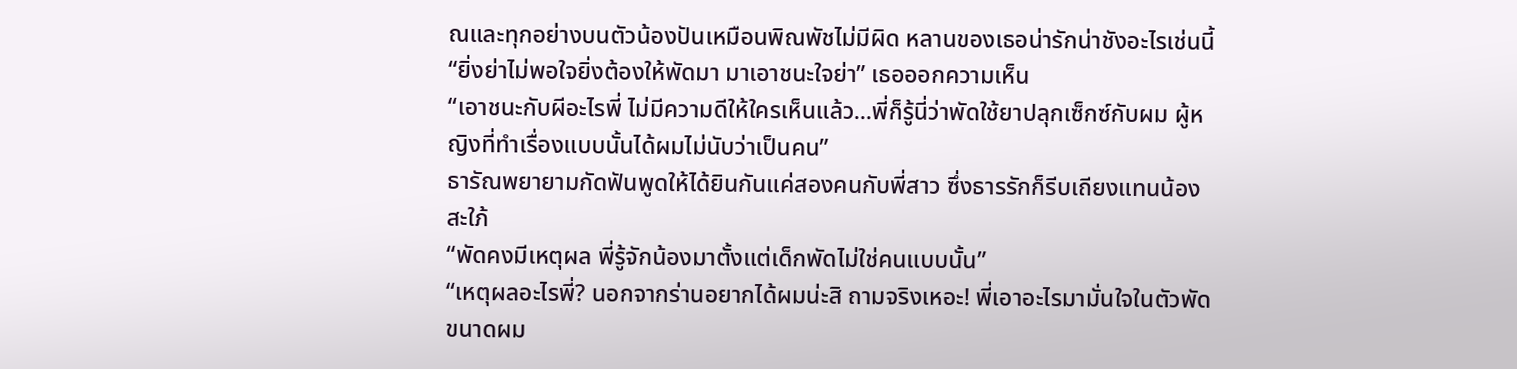ณและทุกอย่างบนตัวน้องปันเหมือนพิณพัชไม่มีผิด หลานของเธอน่ารักน่าชังอะไรเช่นนี้
“ยิ่งย่าไม่พอใจยิ่งต้องให้พัดมา มาเอาชนะใจย่า” เธอออกความเห็น
“เอาชนะกับผีอะไรพี่ ไม่มีความดีให้ใครเห็นแล้ว...พี่ก็รู้นี่ว่าพัดใช้ยาปลุกเซ็กซ์กับผม ผู้หญิงที่ทำเรื่องแบบนั้นได้ผมไม่นับว่าเป็นคน”
ธารัณพยายามกัดฟันพูดให้ได้ยินกันแค่สองคนกับพี่สาว ซึ่งธารรักก็รีบเถียงแทนน้องสะใภ้
“พัดคงมีเหตุผล พี่รู้จักน้องมาตั้งแต่เด็กพัดไม่ใช่คนแบบนั้น”
“เหตุผลอะไรพี่? นอกจากร่านอยากได้ผมน่ะสิ ถามจริงเหอะ! พี่เอาอะไรมามั่นใจในตัวพัด ขนาดผม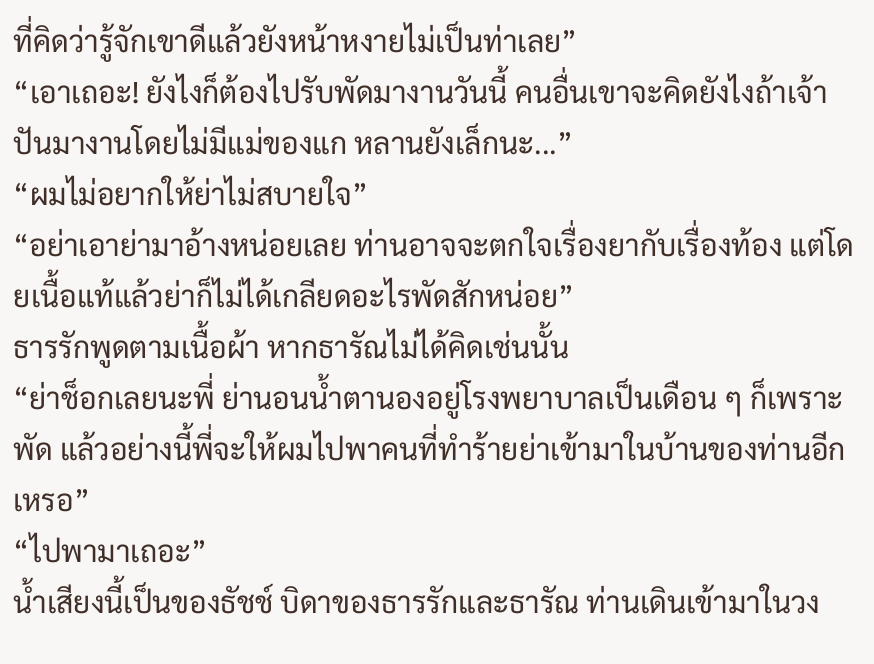ที่คิดว่ารู้จักเขาดีแล้วยังหน้าหงายไม่เป็นท่าเลย”
“เอาเถอะ! ยังไงก็ต้องไปรับพัดมางานวันนี้ คนอื่นเขาจะคิดยังไงถ้าเจ้าปันมางานโดยไม่มีแม่ของแก หลานยังเล็กนะ...”
“ผมไม่อยากให้ย่าไม่สบายใจ”
“อย่าเอาย่ามาอ้างหน่อยเลย ท่านอาจจะตกใจเรื่องยากับเรื่องท้อง แต่โดยเนื้อแท้แล้วย่าก็ไม่ได้เกลียดอะไรพัดสักหน่อย”
ธารรักพูดตามเนื้อผ้า หากธารัณไม่ได้คิดเช่นนั้น
“ย่าช็อกเลยนะพี่ ย่านอนน้ำตานองอยู่โรงพยาบาลเป็นเดือน ๆ ก็เพราะพัด แล้วอย่างนี้พี่จะให้ผมไปพาคนที่ทำร้ายย่าเข้ามาในบ้านของท่านอีกเหรอ”
“ไปพามาเถอะ”
น้ำเสียงนี้เป็นของธัชช์ บิดาของธารรักและธารัณ ท่านเดินเข้ามาในวง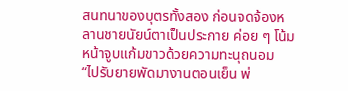สนทนาของบุตรทั้งสอง ก่อนจดจ้องหลานชายนัยน์ตาเป็นประกาย ค่อย ๆ โน้มหน้าจูบแก้มขาวด้วยความทะนุถนอม
“ไปรับยายพัดมางานตอนเย็น พ่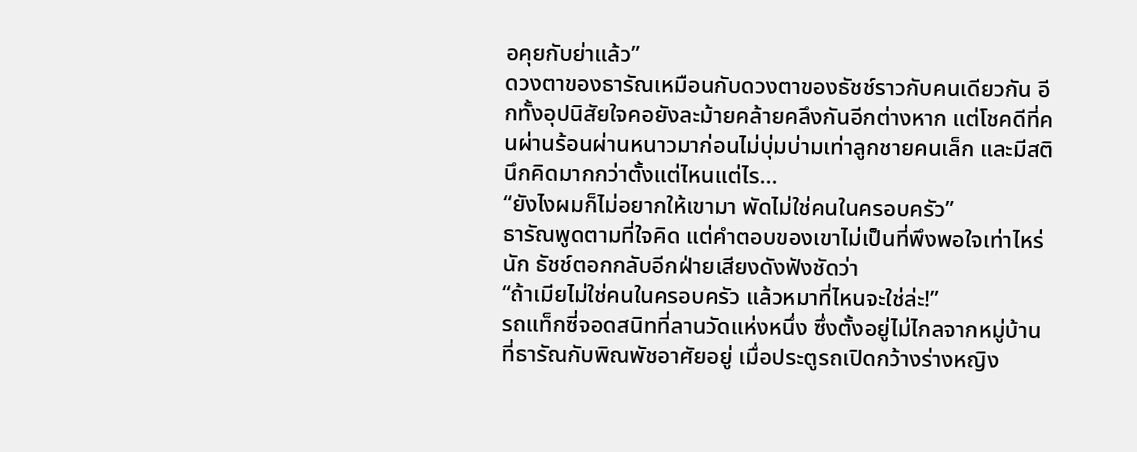อคุยกับย่าแล้ว”
ดวงตาของธารัณเหมือนกับดวงตาของธัชช์ราวกับคนเดียวกัน อีกทั้งอุปนิสัยใจคอยังละม้ายคล้ายคลึงกันอีกต่างหาก แต่โชคดีที่คนผ่านร้อนผ่านหนาวมาก่อนไม่บุ่มบ่ามเท่าลูกชายคนเล็ก และมีสตินึกคิดมากกว่าตั้งแต่ไหนแต่ไร...
“ยังไงผมก็ไม่อยากให้เขามา พัดไม่ใช่คนในครอบครัว”
ธารัณพูดตามที่ใจคิด แต่คำตอบของเขาไม่เป็นที่พึงพอใจเท่าไหร่นัก ธัชช์ตอกกลับอีกฝ่ายเสียงดังฟังชัดว่า
“ถ้าเมียไม่ใช่คนในครอบครัว แล้วหมาที่ไหนจะใช่ล่ะ!”
รถแท็กซี่จอดสนิทที่ลานวัดแห่งหนึ่ง ซึ่งตั้งอยู่ไม่ไกลจากหมู่บ้านที่ธารัณกับพิณพัชอาศัยอยู่ เมื่อประตูรถเปิดกว้างร่างหญิง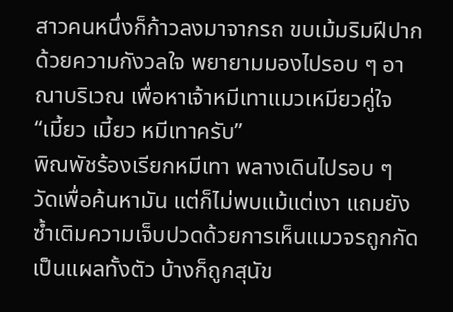สาวคนหนึ่งก็ก้าวลงมาจากรถ ขบเม้มริมฝีปากด้วยความกังวลใจ พยายามมองไปรอบ ๆ อาณาบริเวณ เพื่อหาเจ้าหมีเทาแมวเหมียวคู่ใจ
“เมี้ยว เมี้ยว หมีเทาครับ”
พิณพัชร้องเรียกหมีเทา พลางเดินไปรอบ ๆ วัดเพื่อค้นหามัน แต่ก็ไม่พบแม้แต่เงา แถมยังซ้ำเติมความเจ็บปวดด้วยการเห็นแมวจรถูกกัดเป็นแผลทั้งตัว บ้างก็ถูกสุนัข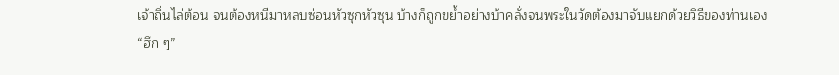เจ้าถิ่นไล่ต้อน จนต้องหนีมาหลบซ่อนหัวซุกหัวซุน บ้างก็ถูกขย้ำอย่างบ้าคลั่งจนพระในวัดต้องมาจับแยกด้วยวิธีของท่านเอง
“ฮึก ๆ”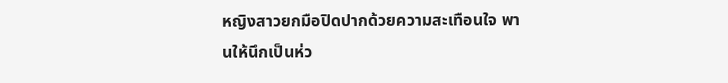หญิงสาวยกมือปิดปากด้วยความสะเทือนใจ พานให้นึกเป็นห่ว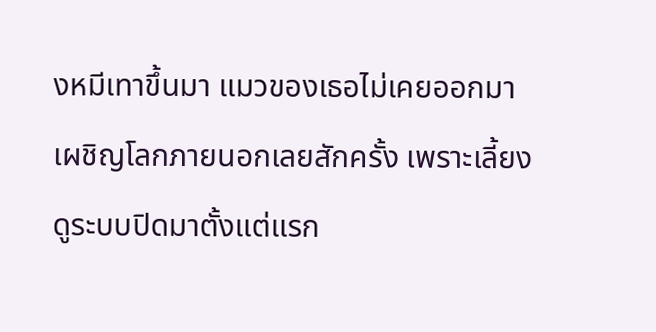งหมีเทาขึ้นมา แมวของเธอไม่เคยออกมาเผชิญโลกภายนอกเลยสักครั้ง เพราะเลี้ยงดูระบบปิดมาตั้งแต่แรก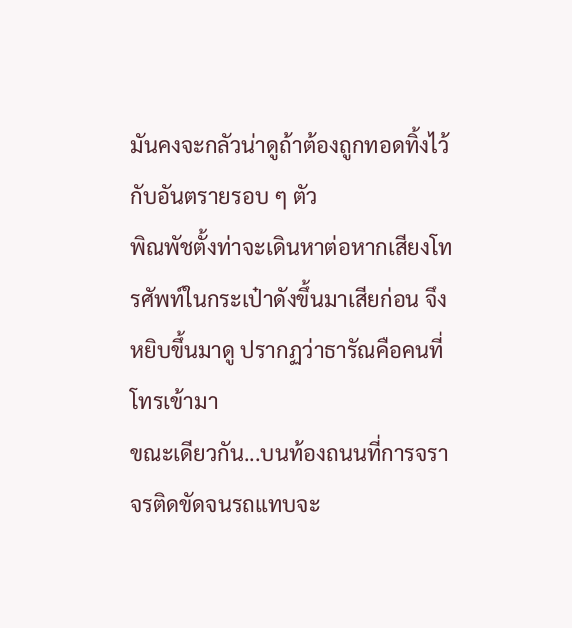มันคงจะกลัวน่าดูถ้าต้องถูกทอดทิ้งไว้กับอันตรายรอบ ๆ ตัว
พิณพัชตั้งท่าจะเดินหาต่อหากเสียงโทรศัพท์ในกระเป๋าดังขึ้นมาเสียก่อน จึงหยิบขึ้นมาดู ปรากฏว่าธารัณคือคนที่โทรเข้ามา
ขณะเดียวกัน...บนท้องถนนที่การจราจรติดขัดจนรถแทบจะ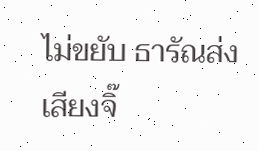ไม่ขยับ ธารัณส่งเสียงจิ๊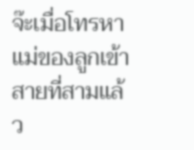จ๊ะเมื่อโทรหาแม่ของลูกเข้าสายที่สามแล้ว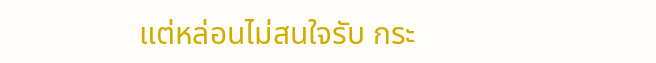แต่หล่อนไม่สนใจรับ กระ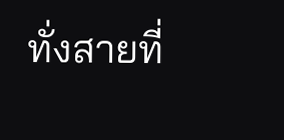ทั่งสายที่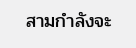สามกำลังจะ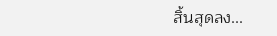สิ้นสุดลง...